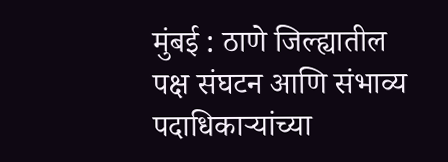मुंबई : ठाणे जिल्ह्यातील पक्ष संघटन आणि संभाव्य पदाधिकाऱ्यांच्या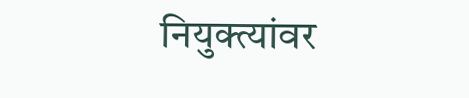नियुक्त्यांवर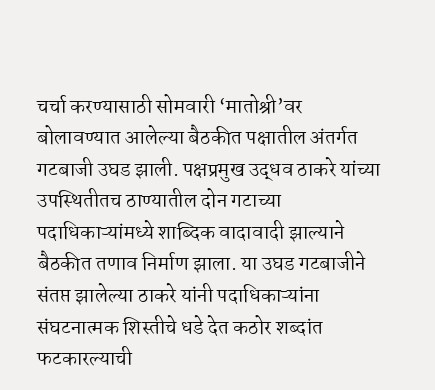चर्चा करण्यासाठी सोमवारी ‘मातोश्री’वर बोलावण्यात आलेल्या बैठकीत पक्षातील अंतर्गत गटबाजी उघड झाली. पक्षप्रमुख उद्धव ठाकरे यांच्या उपस्थितीतच ठाण्यातील दोन गटाच्या पदाधिकाऱ्यांमध्ये शाब्दिक वादावादी झाल्याने बैठकीत तणाव निर्माण झाला. या उघड गटबाजीने संतप्त झालेल्या ठाकरे यांनी पदाधिकाऱ्यांना संघटनात्मक शिस्तीचे धडे देत कठोर शब्दांत फटकारल्याची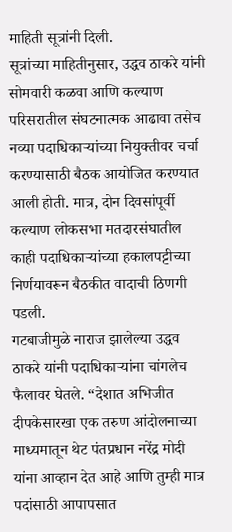माहिती सूत्रांनी दिली.
सूत्रांच्या माहितीनुसार, उद्धव ठाकरे यांनी सोमवारी कळवा आणि कल्याण परिसरातील संघटनात्मक आढावा तसेच नव्या पदाधिकाऱ्यांच्या नियुक्तीवर चर्चा करण्यासाठी बैठक आयोजित करण्यात आली होती. मात्र, दोन दिवसांपूर्वी कल्याण लोकसभा मतदारसंघातील काही पदाधिकाऱ्यांच्या हकालपट्टीच्या निर्णयावरून बैठकीत वादाची ठिणगी पडली.
गटबाजीमुळे नाराज झालेल्या उद्धव ठाकरे यांनी पदाधिकाऱ्यांना चांगलेच फैलावर घेतले. “देशात अभिजीत दीपकेसारखा एक तरुण आंदोलनाच्या माध्यमातून थेट पंतप्रधान नरेंद्र मोदी यांना आव्हान देत आहे आणि तुम्ही मात्र पदांसाठी आपापसात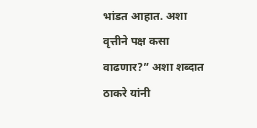भांडत आहात. अशा वृत्तीने पक्ष कसा वाढणार?” अशा शब्दात ठाकरे यांनी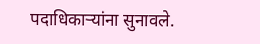पदाधिकाऱ्यांना सुनावले.